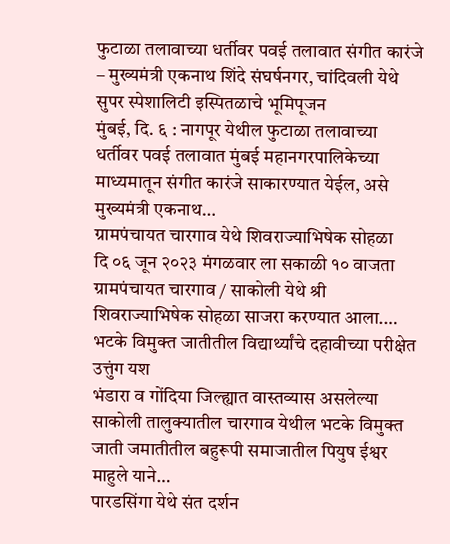फुटाळा तलावाच्या धर्तीवर पवई तलावात संगीत कारंजे – मुख्यमंत्री एकनाथ शिंदे संघर्षनगर, चांदिवली येथे सुपर स्पेशालिटी इस्पितळाचे भूमिपूजन
मुंबई, दि. ६ : नागपूर येथील फुटाळा तलावाच्या धर्तीवर पवई तलावात मुंबई महानगरपालिकेच्या माध्यमातून संगीत कारंजे साकारण्यात येईल, असे मुख्यमंत्री एकनाथ…
ग्रामपंचायत चारगाव येथे शिवराज्याभिषेक सोहळा
दि ०६ जून २०२३ मंगळवार ला सकाळी १० वाजता ग्रामपंचायत चारगाव / साकोली येथे श्री शिवराज्याभिषेक सोहळा साजरा करण्यात आला.…
भटके विमुक्त जातीतील विद्यार्थ्यांचे दहावीच्या परीक्षेत उत्तुंग यश
भंडारा व गोंदिया जिल्ह्यात वास्तव्यास असलेल्या साकोली तालुक्यातील चारगाव येथील भटके विमुक्त जाती जमातीतील बहुरूपी समाजातील पियुष ईश्वर माहुले याने…
पारडसिंगा येथे संत दर्शन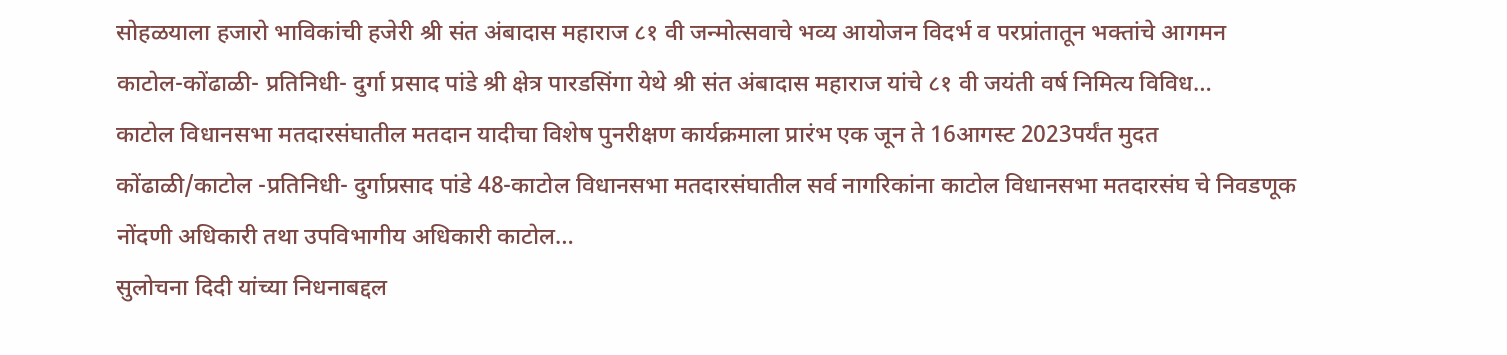सोहळयाला हजारो भाविकांची हजेरी श्री संत अंबादास महाराज ८१ वी जन्मोत्सवाचे भव्य आयोजन विदर्भ व परप्रांतातून भक्तांचे आगमन
काटोल-कोंढाळी- प्रतिनिधी- दुर्गा प्रसाद पांडे श्री क्षेत्र पारडसिंगा येथे श्री संत अंबादास महाराज यांचे ८१ वी जयंती वर्ष निमित्य विविध…
काटोल विधानसभा मतदारसंघातील मतदान यादीचा विशेष पुनरीक्षण कार्यक्रमाला प्रारंभ एक जून ते 16आगस्ट 2023पर्यंत मुदत
कोंढाळी/काटोल -प्रतिनिधी- दुर्गाप्रसाद पांडे 48-काटोल विधानसभा मतदारसंघातील सर्व नागरिकांना काटोल विधानसभा मतदारसंघ चे निवडणूक नोंदणी अधिकारी तथा उपविभागीय अधिकारी काटोल…
सुलोचना दिदी यांच्या निधनाबद्दल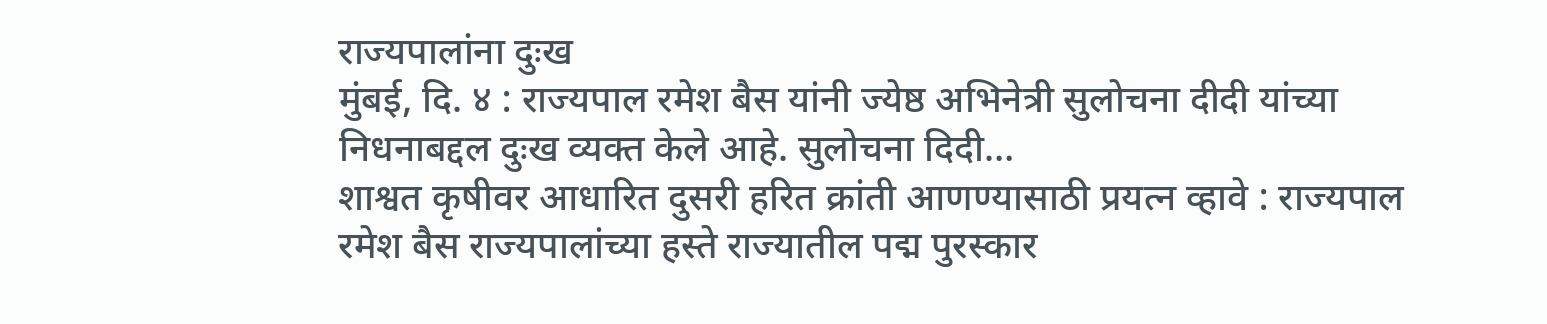राज्यपालांना दुःख
मुंबई, दि. ४ : राज्यपाल रमेश बैस यांनी ज्येष्ठ अभिनेत्री सुलोचना दीदी यांच्या निधनाबद्दल दुःख व्यक्त केले आहे. सुलोचना दिदी…
शाश्वत कृषीवर आधारित दुसरी हरित क्रांती आणण्यासाठी प्रयत्न व्हावे : राज्यपाल रमेश बैस राज्यपालांच्या हस्ते राज्यातील पद्म पुरस्कार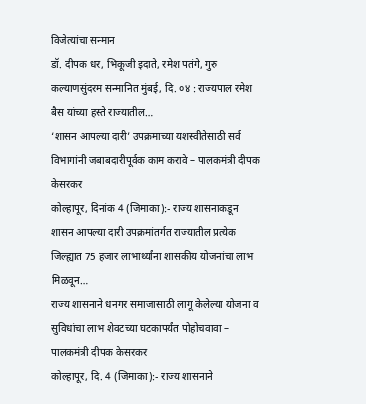विजेत्यांचा सन्मान
डॉ. दीपक धर, भिकूजी इदाते, रमेश पतंगे, गुरु कल्याणसुंदरम सन्मानित मुंबई, दि. ०४ : राज्यपाल रमेश बैस यांच्या हस्ते राज्यातील…
‘शासन आपल्या दारी’ उपक्रमाच्या यशस्वीतेसाठी सर्व विभागांनी जबाबदारीपूर्वक काम करावे – पालकमंत्री दीपक केसरकर
कोल्हापूर, दिनांक 4 (जिमाका):- राज्य शासनाकडून शासन आपल्या दारी उपक्रमांतर्गत राज्यातील प्रत्येक जिल्ह्यात 75 हजार लाभार्थ्यांना शासकीय योजनांचा लाभ मिळवून…
राज्य शासनाने धनगर समाजासाठी लागू केलेल्या योजना व सुविधांचा लाभ शेवटच्या घटकापर्यंत पोहोचवावा – पालकमंत्री दीपक केसरकर
कोल्हापूर, दि. 4 (जिमाका):- राज्य शासनाने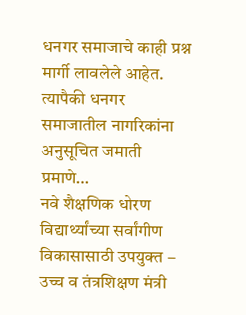धनगर समाजाचे काही प्रश्न मार्गी लावलेले आहेत. त्यापैकी धनगर समाजातील नागरिकांना अनुसूचित जमाती प्रमाणे…
नवे शैक्षणिक धोरण विद्यार्थ्यांच्या सर्वांगीण विकासासाठी उपयुक्त – उच्च व तंत्रशिक्षण मंत्री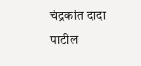चंद्रकांत दादा पाटील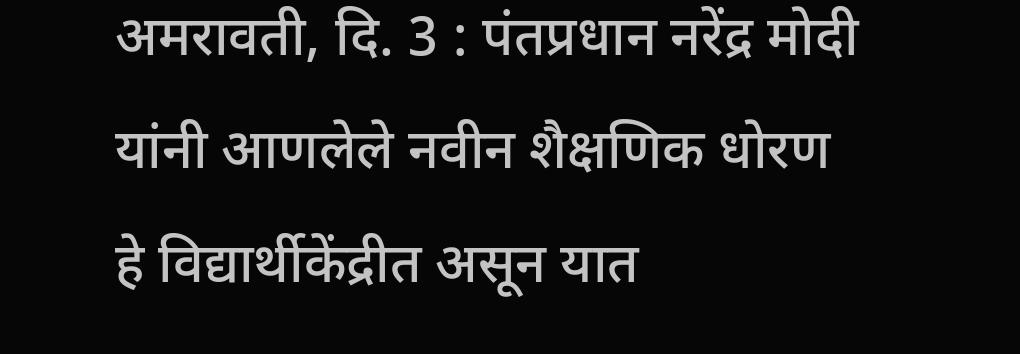अमरावती, दि. 3 : पंतप्रधान नरेंद्र मोदी यांनी आणलेले नवीन शैक्षणिक धोरण हे विद्यार्थीकेंद्रीत असून यात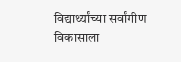विद्यार्थ्यांच्या सर्वांगीण विकासाला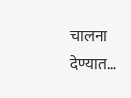चालना देण्यात…